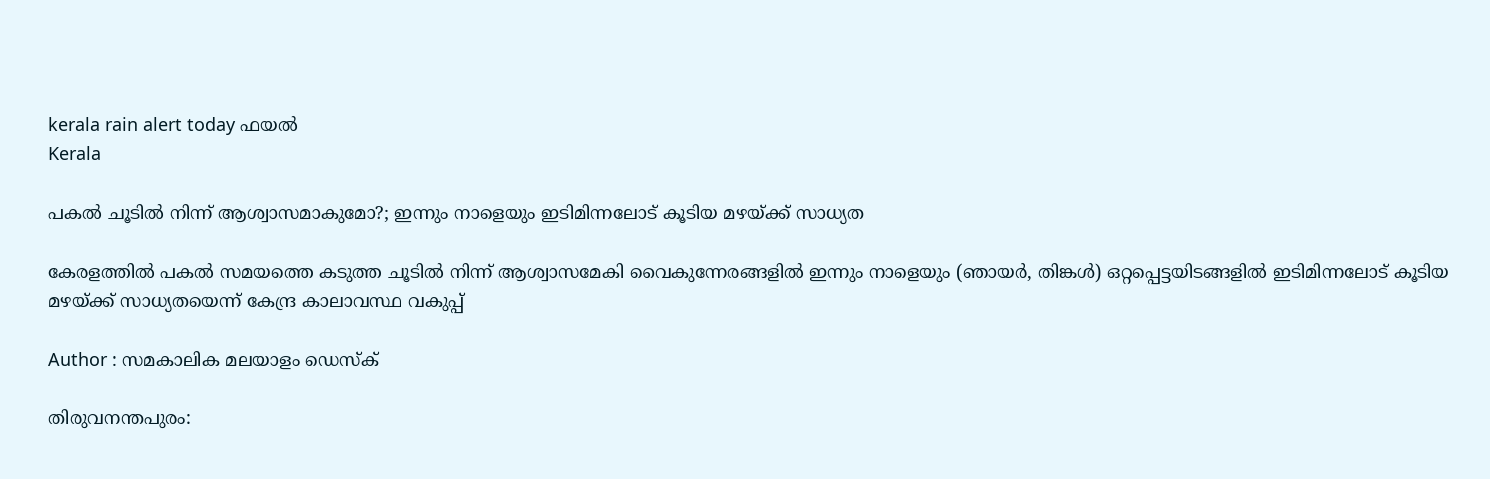kerala rain alert today ഫയൽ
Kerala

പകല്‍ ചൂടില്‍ നിന്ന് ആശ്വാസമാകുമോ?; ഇന്നും നാളെയും ഇടിമിന്നലോട് കൂടിയ മഴയ്ക്ക് സാധ്യത

കേരളത്തില്‍ പകല്‍ സമയത്തെ കടുത്ത ചൂടില്‍ നിന്ന് ആശ്വാസമേകി വൈകുന്നേരങ്ങളില്‍ ഇന്നും നാളെയും (ഞായര്‍, തിങ്കള്‍) ഒറ്റപ്പെട്ടയിടങ്ങളില്‍ ഇടിമിന്നലോട് കൂടിയ മഴയ്ക്ക് സാധ്യതയെന്ന് കേന്ദ്ര കാലാവസ്ഥ വകുപ്പ്

Author : സമകാലിക മലയാളം ഡെസ്ക്

തിരുവനന്തപുരം: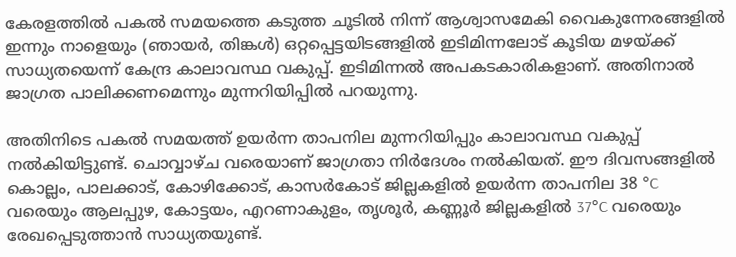കേരളത്തില്‍ പകല്‍ സമയത്തെ കടുത്ത ചൂടില്‍ നിന്ന് ആശ്വാസമേകി വൈകുന്നേരങ്ങളില്‍ ഇന്നും നാളെയും (ഞായര്‍, തിങ്കള്‍) ഒറ്റപ്പെട്ടയിടങ്ങളില്‍ ഇടിമിന്നലോട് കൂടിയ മഴയ്ക്ക് സാധ്യതയെന്ന് കേന്ദ്ര കാലാവസ്ഥ വകുപ്പ്. ഇടിമിന്നല്‍ അപകടകാരികളാണ്. അതിനാല്‍ ജാഗ്രത പാലിക്കണമെന്നും മുന്നറിയിപ്പില്‍ പറയുന്നു.

അതിനിടെ പകല്‍ സമയത്ത് ഉയര്‍ന്ന താപനില മുന്നറിയിപ്പും കാലാവസ്ഥ വകുപ്പ് നല്‍കിയിട്ടുണ്ട്. ചൊവ്വാഴ്ച വരെയാണ് ജാഗ്രതാ നിര്‍ദേശം നല്‍കിയത്. ഈ ദിവസങ്ങളില്‍ കൊല്ലം, പാലക്കാട്, കോഴിക്കോട്, കാസര്‍കോട് ജില്ലകളില്‍ ഉയര്‍ന്ന താപനില 38 °C വരെയും ആലപ്പുഴ, കോട്ടയം, എറണാകുളം, തൃശൂര്‍, കണ്ണൂര്‍ ജില്ലകളില്‍ 37°C വരെയും രേഖപ്പെടുത്താന്‍ സാധ്യതയുണ്ട്.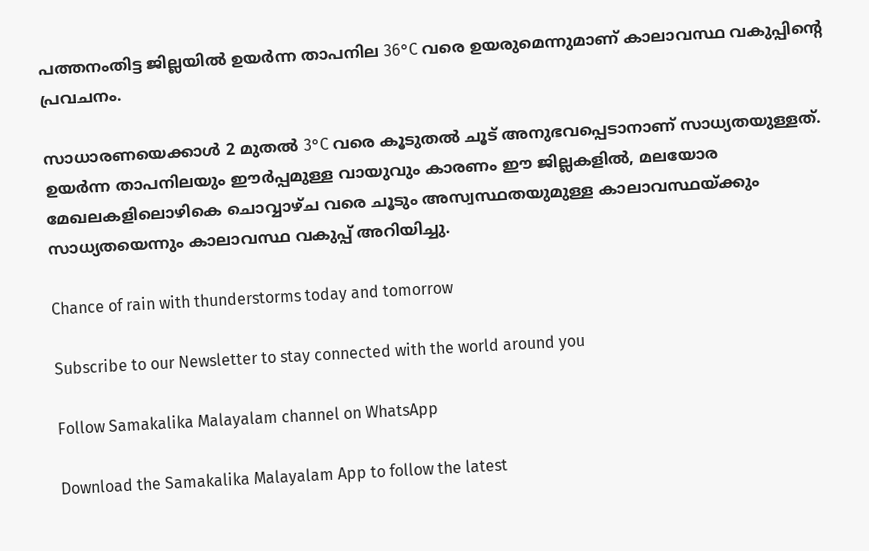പത്തനംതിട്ട ജില്ലയില്‍ ഉയര്‍ന്ന താപനില 36°C വരെ ഉയരുമെന്നുമാണ് കാലാവസ്ഥ വകുപ്പിന്റെ പ്രവചനം.

സാധാരണയെക്കാള്‍ 2 മുതല്‍ 3°C വരെ കൂടുതല്‍ ചൂട് അനുഭവപ്പെടാനാണ് സാധ്യതയുള്ളത്. ഉയര്‍ന്ന താപനിലയും ഈര്‍പ്പമുള്ള വായുവും കാരണം ഈ ജില്ലകളില്‍, മലയോര മേഖലകളിലൊഴികെ ചൊവ്വാഴ്ച വരെ ചൂടും അസ്വസ്ഥതയുമുള്ള കാലാവസ്ഥയ്ക്കും സാധ്യതയെന്നും കാലാവസ്ഥ വകുപ്പ് അറിയിച്ചു.

Chance of rain with thunderstorms today and tomorrow

Subscribe to our Newsletter to stay connected with the world around you

Follow Samakalika Malayalam channel on WhatsApp

Download the Samakalika Malayalam App to follow the latest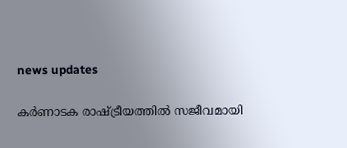news updates

കര്‍ണാടക രാഷ്ട്രീയത്തില്‍ സജീവമായി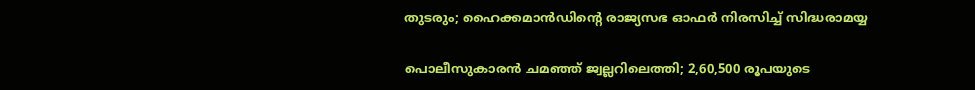തുടരും; ഹൈക്കമാന്‍ഡിന്റെ രാജ്യസഭ ഓഫര്‍ നിരസിച്ച് സിദ്ധരാമയ്യ

പൊലീസുകാരൻ ചമഞ്ഞ് ജ്വല്ലറിലെത്തി; 2,60,500 രൂപയുടെ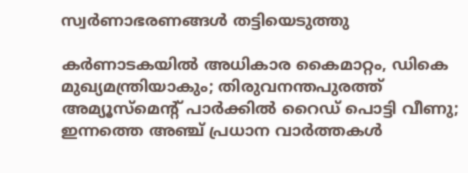സ്വര്‍ണാഭരണങ്ങള്‍ തട്ടിയെടുത്തു

കര്‍ണാടകയില്‍ അധികാര കൈമാറ്റം, ഡികെ മുഖ്യമന്ത്രിയാകും; തിരുവനന്തപുരത്ത് അമ്യൂസ്മെന്റ് പാര്‍ക്കില്‍ റൈഡ് പൊട്ടി വീണു; ഇന്നത്തെ അഞ്ച് പ്രധാന വാര്‍ത്തകള്‍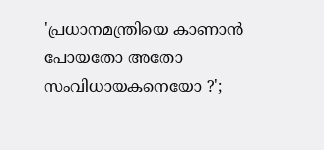'പ്രധാനമന്ത്രിയെ കാണാൻ പോയതോ അതോ സംവിധായകനെയോ ?';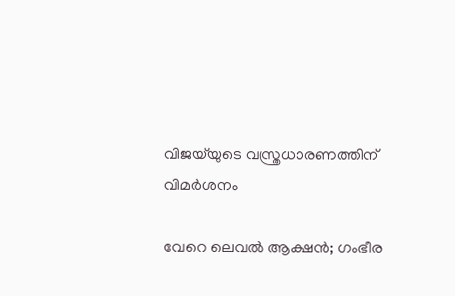വിജയ്‌യുടെ വസ്ത്രധാരണത്തിന് വിമർശനം

വേറെ ലെവൽ ആക്ഷൻ; ഗംഭീര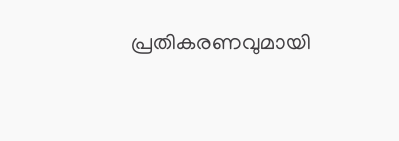പ്രതികരണവുമായി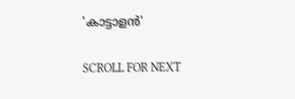'കാട്ടാളൻ'

SCROLL FOR NEXT